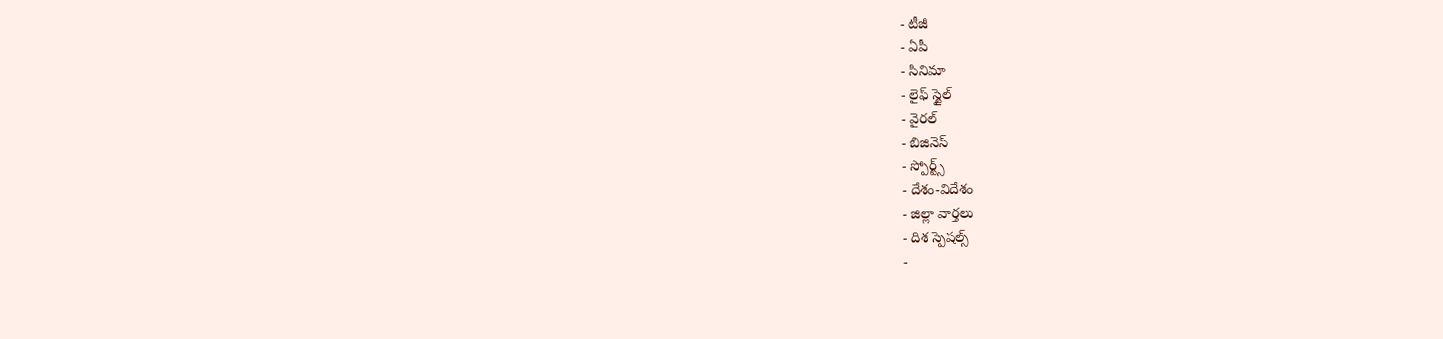- టీజీ
- ఏపీ
- సినిమా
- లైఫ్ స్టైల్
- వైరల్
- బిజినెస్
- స్పోర్ట్స్
- దేశం-విదేశం
- జిల్లా వార్తలు
- దిశ స్పెషల్స్
-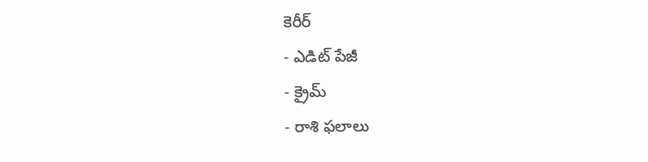కెరీర్
- ఎడిట్ పేజీ
- క్రైమ్
- రాశి ఫలాలు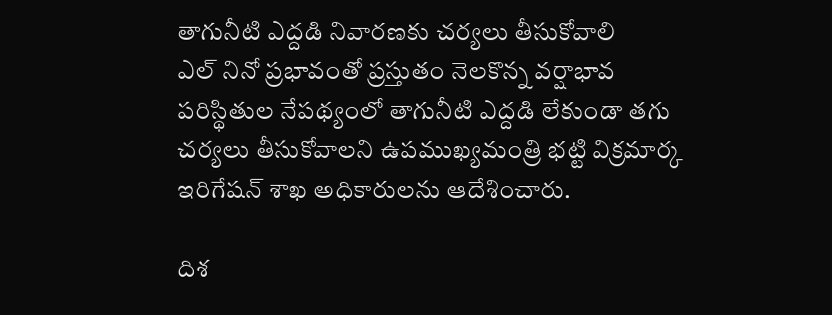తాగునీటి ఎద్దడి నివారణకు చర్యలు తీసుకోవాలి
ఎల్ నినో ప్రభావంతో ప్రస్తుతం నెలకొన్న వర్షాభావ పరిస్థితుల నేపథ్యంలో తాగునీటి ఎద్దడి లేకుండా తగు చర్యలు తీసుకోవాలని ఉపముఖ్యమంత్రి భట్టి విక్రమార్క ఇరిగేషన్ శాఖ అధికారులను ఆదేశించారు.

దిశ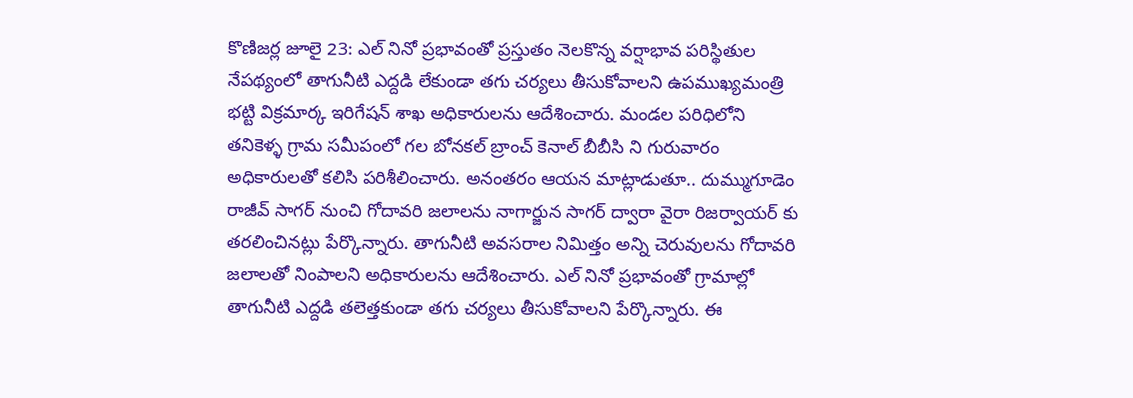కొణిజర్ల జూలై 23: ఎల్ నినో ప్రభావంతో ప్రస్తుతం నెలకొన్న వర్షాభావ పరిస్థితుల నేపథ్యంలో తాగునీటి ఎద్దడి లేకుండా తగు చర్యలు తీసుకోవాలని ఉపముఖ్యమంత్రి భట్టి విక్రమార్క ఇరిగేషన్ శాఖ అధికారులను ఆదేశించారు. మండల పరిధిలోని తనికెళ్ళ గ్రామ సమీపంలో గల బోనకల్ బ్రాంచ్ కెనాల్ బీబీసి ని గురువారం అధికారులతో కలిసి పరిశీలించారు. అనంతరం ఆయన మాట్లాడుతూ.. దుమ్ముగూడెం రాజీవ్ సాగర్ నుంచి గోదావరి జలాలను నాగార్జున సాగర్ ద్వారా వైరా రిజర్వాయర్ కు తరలించినట్లు పేర్కొన్నారు. తాగునీటి అవసరాల నిమిత్తం అన్ని చెరువులను గోదావరి జలాలతో నింపాలని అధికారులను ఆదేశించారు. ఎల్ నినో ప్రభావంతో గ్రామాల్లో తాగునీటి ఎద్దడి తలెత్తకుండా తగు చర్యలు తీసుకోవాలని పేర్కొన్నారు. ఈ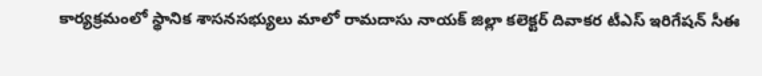కార్యక్రమంలో స్థానిక శాసనసభ్యులు మాలో రామదాసు నాయక్ జిల్లా కలెక్టర్ దివాకర టీఎస్ ఇరిగేషన్ సీఈ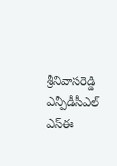శ్రీనివాసరెడ్డి ఎన్పీడీసీఎల్ ఎస్ఈ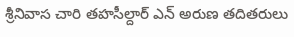శ్రీనివాస చారి తహసీల్దార్ ఎన్ అరుణ తదితరులు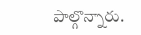పాల్గొన్నారు.